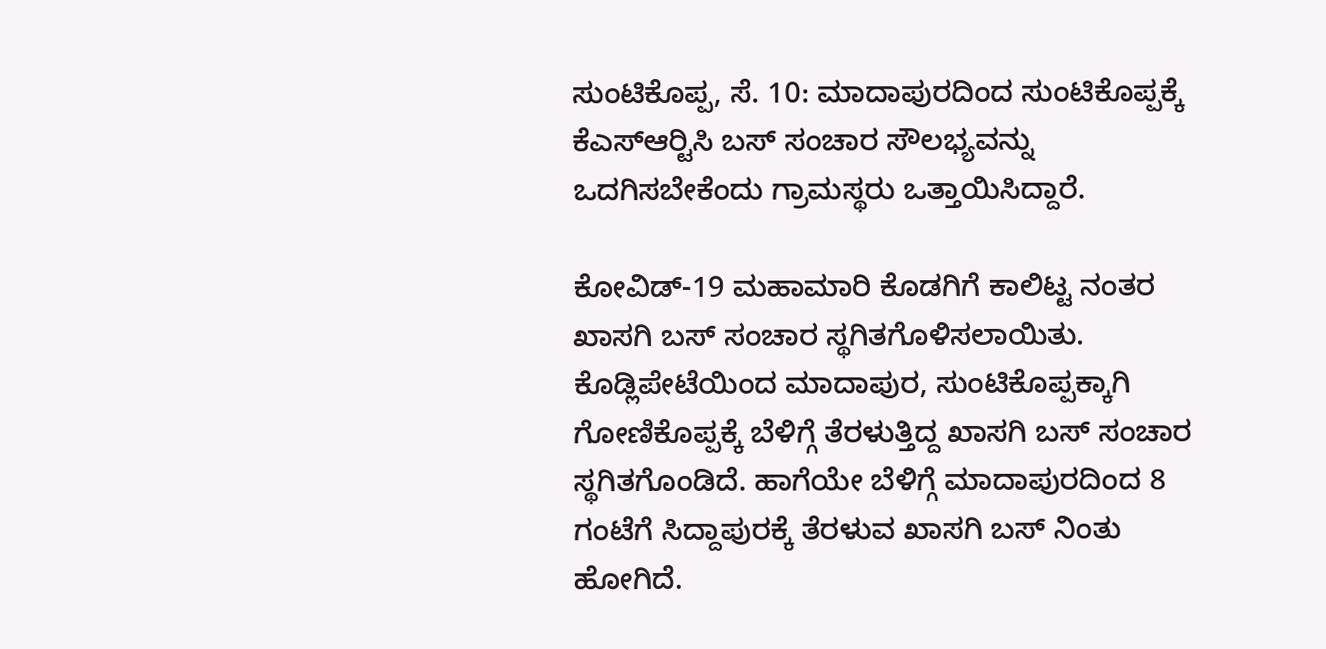ಸುಂಟಿಕೊಪ್ಪ, ಸೆ. 10: ಮಾದಾಪುರದಿಂದ ಸುಂಟಿಕೊಪ್ಪಕ್ಕೆ ಕೆಎಸ್‍ಆರ್‍ಟಿಸಿ ಬಸ್ ಸಂಚಾರ ಸೌಲಭ್ಯವನ್ನು ಒದಗಿಸಬೇಕೆಂದು ಗ್ರಾಮಸ್ಥರು ಒತ್ತಾಯಿಸಿದ್ದಾರೆ.

ಕೋವಿಡ್-19 ಮಹಾಮಾರಿ ಕೊಡಗಿಗೆ ಕಾಲಿಟ್ಟ ನಂತರ ಖಾಸಗಿ ಬಸ್ ಸಂಚಾರ ಸ್ಥಗಿತಗೊಳಿಸಲಾಯಿತು. ಕೊಡ್ಲಿಪೇಟೆಯಿಂದ ಮಾದಾಪುರ, ಸುಂಟಿಕೊಪ್ಪಕ್ಕಾಗಿ ಗೋಣಿಕೊಪ್ಪಕ್ಕೆ ಬೆಳಿಗ್ಗೆ ತೆರಳುತ್ತಿದ್ದ ಖಾಸಗಿ ಬಸ್ ಸಂಚಾರ ಸ್ಥಗಿತಗೊಂಡಿದೆ. ಹಾಗೆಯೇ ಬೆಳಿಗ್ಗೆ ಮಾದಾಪುರದಿಂದ 8 ಗಂಟೆಗೆ ಸಿದ್ದಾಪುರಕ್ಕೆ ತೆರಳುವ ಖಾಸಗಿ ಬಸ್ ನಿಂತು ಹೋಗಿದೆ.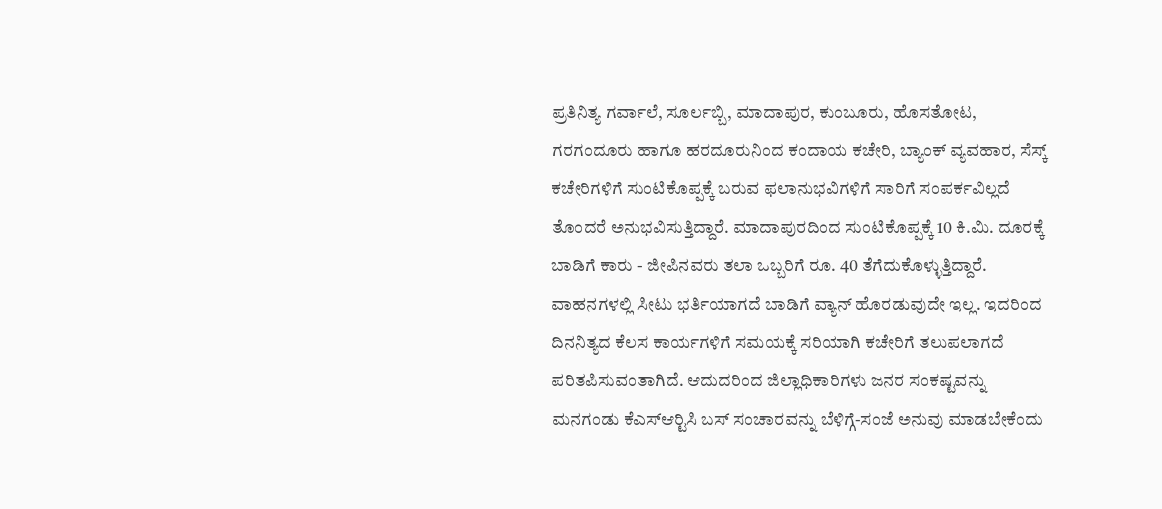ಪ್ರತಿನಿತ್ಯ ಗರ್ವಾಲೆ, ಸೂರ್ಲಬ್ಬಿ, ಮಾದಾಪುರ, ಕುಂಬೂರು, ಹೊಸತೋಟ, ಗರಗಂದೂರು ಹಾಗೂ ಹರದೂರುನಿಂದ ಕಂದಾಯ ಕಚೇರಿ, ಬ್ಯಾಂಕ್ ವ್ಯವಹಾರ, ಸೆಸ್ಕ್ ಕಚೇರಿಗಳಿಗೆ ಸುಂಟಿಕೊಪ್ಪಕ್ಕೆ ಬರುವ ಫಲಾನುಭವಿಗಳಿಗೆ ಸಾರಿಗೆ ಸಂಪರ್ಕವಿಲ್ಲದೆ ತೊಂದರೆ ಅನುಭವಿಸುತ್ತಿದ್ದಾರೆ. ಮಾದಾಪುರದಿಂದ ಸುಂಟಿಕೊಪ್ಪಕ್ಕೆ 10 ಕಿ.ಮಿ. ದೂರಕ್ಕೆ ಬಾಡಿಗೆ ಕಾರು - ಜೀಪಿನವರು ತಲಾ ಒಬ್ಬರಿಗೆ ರೂ. 40 ತೆಗೆದುಕೊಳ್ಳುತ್ತಿದ್ದಾರೆ. ವಾಹನಗಳಲ್ಲಿ ಸೀಟು ಭರ್ತಿಯಾಗದೆ ಬಾಡಿಗೆ ವ್ಯಾನ್ ಹೊರಡುವುದೇ ಇಲ್ಲ. ಇದರಿಂದ ದಿನನಿತ್ಯದ ಕೆಲಸ ಕಾರ್ಯಗಳಿಗೆ ಸಮಯಕ್ಕೆ ಸರಿಯಾಗಿ ಕಚೇರಿಗೆ ತಲುಪಲಾಗದೆ ಪರಿತಪಿಸುವಂತಾಗಿದೆ. ಆದುದರಿಂದ ಜಿಲ್ಲಾಧಿಕಾರಿಗಳು ಜನರ ಸಂಕಷ್ಟವನ್ನು ಮನಗಂಡು ಕೆಎಸ್‍ಆರ್‍ಟಿಸಿ ಬಸ್ ಸಂಚಾರವನ್ನು ಬೆಳಿಗ್ಗೆ-ಸಂಜೆ ಅನುವು ಮಾಡಬೇಕೆಂದು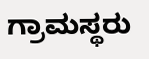ಗ್ರಾಮಸ್ಥರು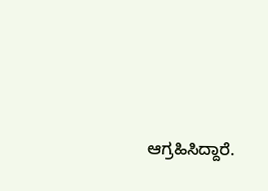ಆಗ್ರಹಿಸಿದ್ದಾರೆ.